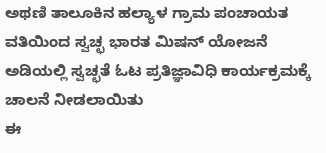ಅಥಣಿ ತಾಲೂಕಿನ ಹಲ್ಯಾಳ ಗ್ರಾಮ ಪಂಚಾಯತ ವತಿಯಿಂದ ಸ್ವಚ್ಛ ಭಾರತ ಮಿಷನ್ ಯೋಜನೆ ಅಡಿಯಲ್ಲಿ ಸ್ವಚ್ಛತೆ ಓಟ ಪ್ರತಿಜ್ಞಾವಿಧಿ ಕಾರ್ಯಕ್ರಮಕ್ಕೆ ಚಾಲನೆ ನೀಡಲಾಯಿತು
ಈ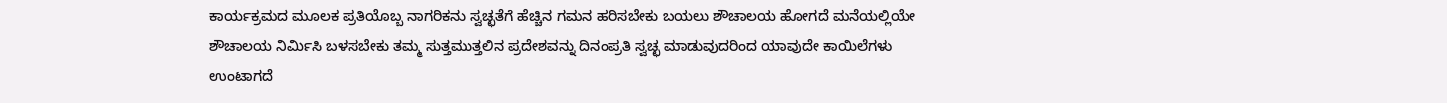ಕಾರ್ಯಕ್ರಮದ ಮೂಲಕ ಪ್ರತಿಯೊಬ್ಬ ನಾಗರಿಕನು ಸ್ವಚ್ಛತೆಗೆ ಹೆಚ್ಚಿನ ಗಮನ ಹರಿಸಬೇಕು ಬಯಲು ಶೌಚಾಲಯ ಹೋಗದೆ ಮನೆಯಲ್ಲಿಯೇ ಶೌಚಾಲಯ ನಿರ್ಮಿಸಿ ಬಳಸಬೇಕು ತಮ್ಮ ಸುತ್ತಮುತ್ತಲಿನ ಪ್ರದೇಶವನ್ನು ದಿನಂಪ್ರತಿ ಸ್ವಚ್ಛ ಮಾಡುವುದರಿಂದ ಯಾವುದೇ ಕಾಯಿಲೆಗಳು ಉಂಟಾಗದೆ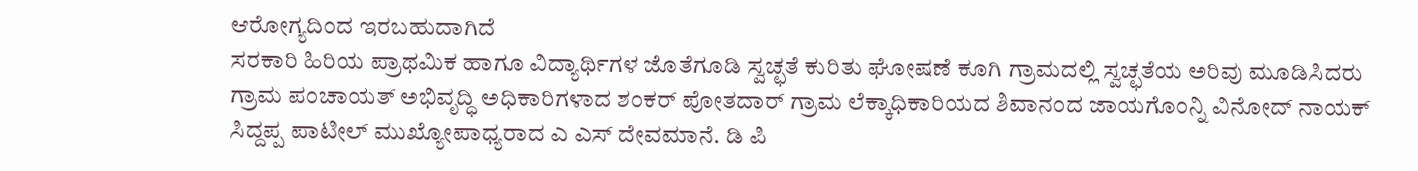ಆರೋಗ್ಯದಿಂದ ಇರಬಹುದಾಗಿದೆ
ಸರಕಾರಿ ಹಿರಿಯ ಪ್ರಾಥಮಿಕ ಹಾಗೂ ವಿದ್ಯಾರ್ಥಿಗಳ ಜೊತೆಗೂಡಿ ಸ್ವಚ್ಛತೆ ಕುರಿತು ಘೋಷಣೆ ಕೂಗಿ ಗ್ರಾಮದಲ್ಲಿ ಸ್ವಚ್ಛತೆಯ ಅರಿವು ಮೂಡಿಸಿದರು
ಗ್ರಾಮ ಪಂಚಾಯತ್ ಅಭಿವೃದ್ಧಿ ಅಧಿಕಾರಿಗಳಾದ ಶಂಕರ್ ಪೋತದಾರ್ ಗ್ರಾಮ ಲೆಕ್ಕಾಧಿಕಾರಿಯದ ಶಿವಾನಂದ ಜಾಯಗೊಂನ್ನಿ ವಿನೋದ್ ನಾಯಕ್ ಸಿದ್ದಪ್ಪ ಪಾಟೀಲ್ ಮುಖ್ಯೋಪಾಧ್ಯರಾದ ಎ ಎಸ್ ದೇವಮಾನೆ. ಡಿ ಪಿ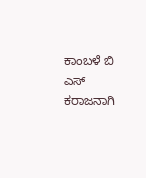ಕಾಂಬಳೆ ಬಿ ಎಸ್ ಕರಾಜನಾಗಿ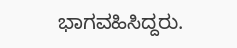ಭಾಗವಹಿಸಿದ್ದರು.